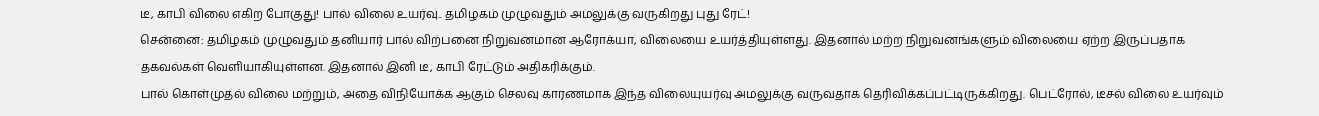டீ, காபி விலை எகிற போகுது! பால் விலை உயர்வு.. தமிழகம் முழுவதும் அமலுக்கு வருகிறது புது ரேட்!
சென்னை: தமிழகம் முழுவதும் தனியார் பால் விற்பனை நிறுவனமான ஆரோக்யா, விலையை உயர்த்தியுள்ளது. இதனால் மற்ற நிறுவனங்களும் விலையை ஏற்ற இருப்பதாக தகவல்கள் வெளியாகியுள்ளன. இதனால் இனி டீ, காபி ரேட்டும் அதிகரிக்கும்.
பால் கொள்முதல் விலை மற்றும், அதை விநியோக்க ஆகும் செலவு காரணமாக இந்த விலையுயர்வு அமலுக்கு வருவதாக தெரிவிக்கப்பட்டிருக்கிறது. பெட்ரோல், டீசல் விலை உயர்வும்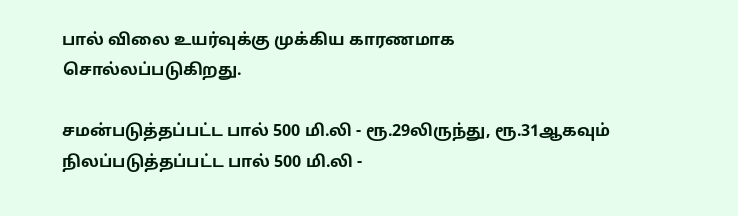பால் விலை உயர்வுக்கு முக்கிய காரணமாக சொல்லப்படுகிறது.

சமன்படுத்தப்பட்ட பால் 500 மி.லி - ரூ.29லிருந்து, ரூ.31ஆகவும்
நிலப்படுத்தப்பட்ட பால் 500 மி.லி -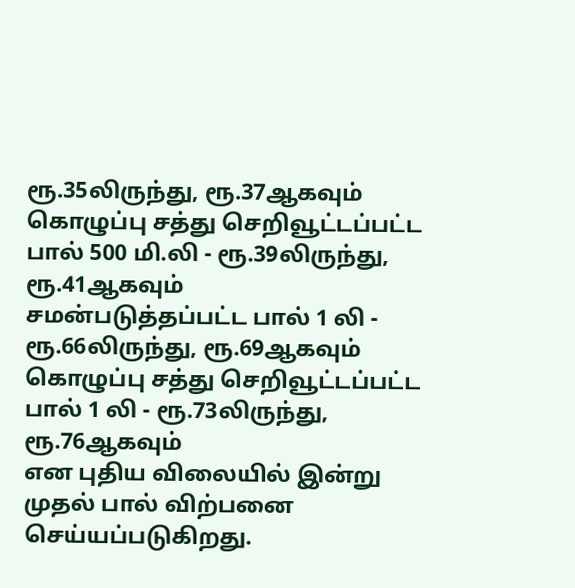ரூ.35லிருந்து, ரூ.37ஆகவும்
கொழுப்பு சத்து செறிவூட்டப்பட்ட பால் 500 மி.லி - ரூ.39லிருந்து, ரூ.41ஆகவும்
சமன்படுத்தப்பட்ட பால் 1 லி - ரூ.66லிருந்து, ரூ.69ஆகவும்
கொழுப்பு சத்து செறிவூட்டப்பட்ட பால் 1 லி - ரூ.73லிருந்து, ரூ.76ஆகவும்
என புதிய விலையில் இன்று முதல் பால் விற்பனை செய்யப்படுகிறது.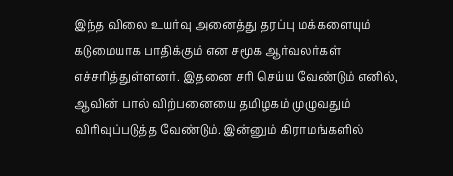இந்த விலை உயர்வு அனைத்து தரப்பு மக்களையும் கடுமையாக பாதிக்கும் என சமூக ஆர்வலர்கள் எச்சரித்துள்ளனர். இதனை சரி செய்ய வேண்டும் எனில், ஆவின் பால் விற்பனையை தமிழகம் முழுவதும் விரிவுப்படுத்த வேண்டும். இன்னும் கிராமங்களில்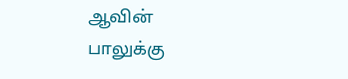ஆவின் பாலுக்கு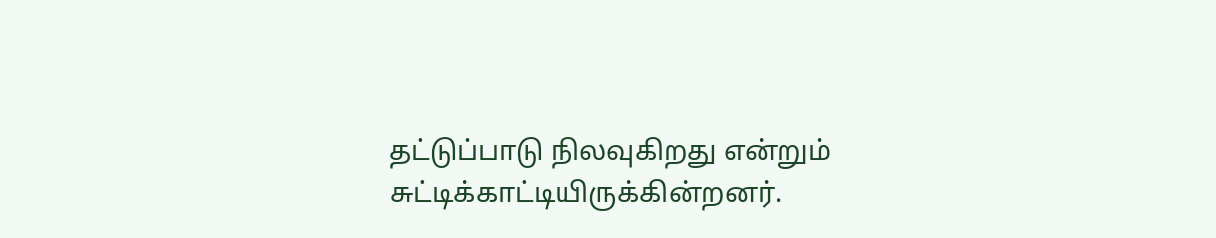தட்டுப்பாடு நிலவுகிறது என்றும் சுட்டிக்காட்டியிருக்கின்றனர்.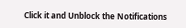Click it and Unblock the Notifications